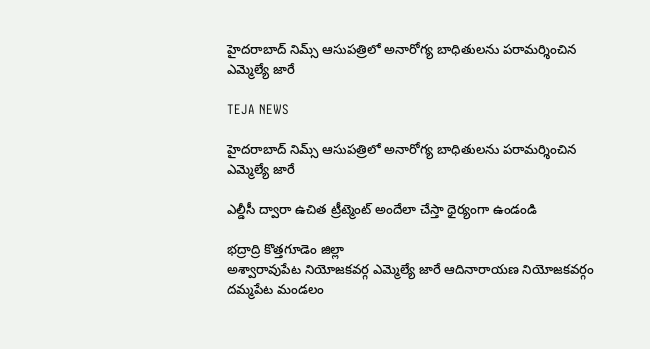హైదరాబాద్ నిమ్స్ ఆసుపత్రిలో అనారోగ్య బాధితులను పరామర్శించిన ఎమ్మెల్యే జారే

TEJA NEWS

హైదరాబాద్ నిమ్స్ ఆసుపత్రిలో అనారోగ్య బాధితులను పరామర్శించిన ఎమ్మెల్యే జారే

ఎల్డీసీ ద్వారా ఉచిత ట్రీట్మెంట్ అందేలా చేస్తా ధైర్యంగా ఉండండి

భద్రాద్రి కొత్తగూడెం జిల్లా
అశ్వారావుపేట నియోజకవర్గ ఎమ్మెల్యే జారే ఆదినారాయణ నియోజకవర్గం దమ్మపేట మండలం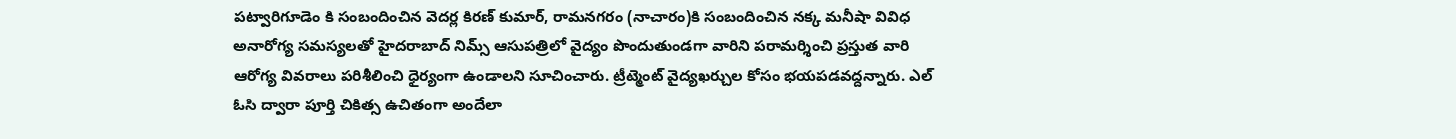పట్వారిగూడెం కి సంబందించిన వెదర్ల కిరణ్ కుమార్, రామనగరం (నాచారం)కి సంబందించిన నక్క మనీషా వివిధ అనారోగ్య సమస్యలతో హైదరాబాద్ నిమ్స్ ఆసుపత్రిలో వైద్యం పొందుతుండగా వారిని పరామర్శించి ప్రస్తుత వారి ఆరోగ్య వివరాలు పరిశీలించి ధైర్యంగా ఉండాలని సూచించారు. ట్రీట్మెంట్ వైద్యఖర్చుల కోసం భయపడవద్దన్నారు. ఎల్ ఓసి ద్వారా పూర్తి చికిత్స ఉచితంగా అందేలా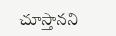చూస్తానని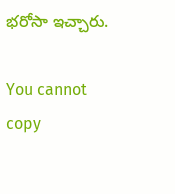భరోసా ఇచ్చారు.

You cannot copy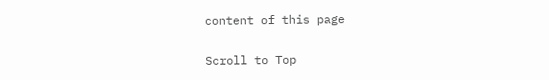content of this page

Scroll to Top